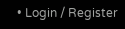• Login / Register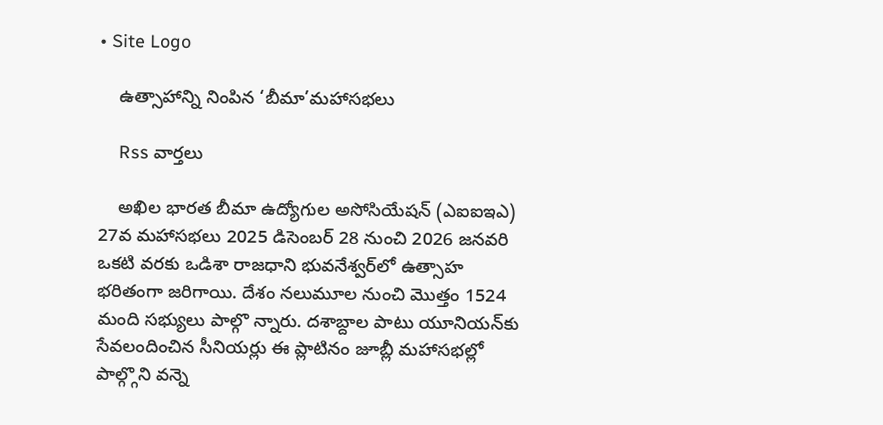• Site Logo

    ఉత్సాహాన్ని నింపిన ‘బీమా’మహాసభలు

    Rss వార్తలు

    అఖిల భారత బీమా ఉద్యోగుల అసోసియేషన్‌ (ఎఐఐఇఎ) 27వ మహాసభలు 2025 డిసెంబర్‌ 28 నుంచి 2026 జనవరి ఒకటి వరకు ఒడిశా రాజధాని భువనేశ్వర్‌లో ఉత్సాహ భరితంగా జరిగాయి. దేశం నలుమూల నుంచి మొత్తం 1524 మంది సభ్యులు పాల్గొ న్నారు. దశాబ్దాల పాటు యూనియన్‌కు సేవలందించిన సీనియర్లు ఈ ప్లాటినం జూబ్లీ మహాసభల్లో పాల్గ్గొని వన్నె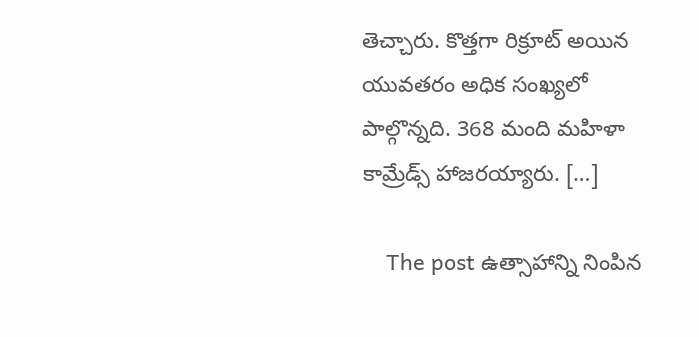తెచ్చారు. కొత్తగా రిక్రూట్‌ అయిన యువతరం అధిక సంఖ్యలో పాల్గొన్నది. 368 మంది మహిళా కామ్రేడ్స్‌ హాజరయ్యారు. […]

    The post ఉత్సాహాన్ని నింపిన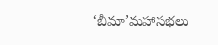‘బీమా’మహాసభలు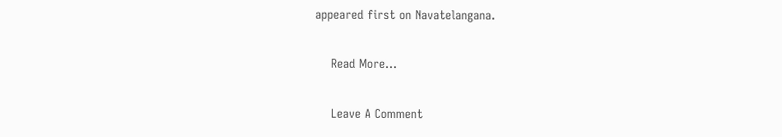appeared first on Navatelangana.

    Read More...

    Leave A Comment